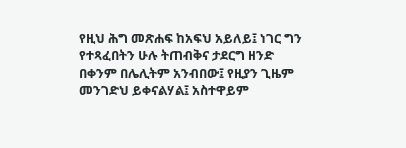የዚህ ሕግ መጽሐፍ ከአፍህ አይለይ፤ ነገር ግን የተጻፈበትን ሁሉ ትጠብቅና ታደርግ ዘንድ በቀንም በሌሊትም አንብበው፤ የዚያን ጊዜም መንገድህ ይቀናልሃል፤ አስተዋይም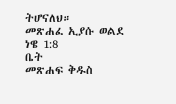ትሆናለህ።
መጽሐፈ ኢያሱ ወልደ ነዌ 1:8
ቤት
መጽሐፍ ቅዱስ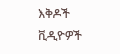እቅዶች
ቪዲዮዎች